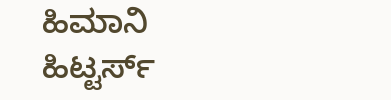ಹಿಮಾನಿ ಹಿಟ್ಟರ್ಸ್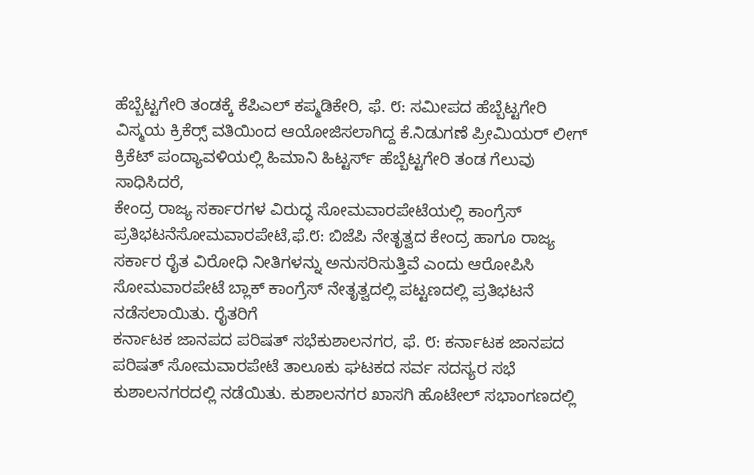ಹೆಬ್ಬೆಟ್ಟಗೇರಿ ತಂಡಕ್ಕೆ ಕೆಪಿಎಲ್ ಕಪ್ಮಡಿಕೇರಿ, ಫೆ. ೮: ಸಮೀಪದ ಹೆಬ್ಬೆಟ್ಟಗೇರಿ ವಿಸ್ಮಯ ಕ್ರಿಕೆರ‍್ಸ್ ವತಿಯಿಂದ ಆಯೋಜಿಸಲಾಗಿದ್ದ ಕೆ.ನಿಡುಗಣೆ ಪ್ರೀಮಿಯರ್ ಲೀಗ್ ಕ್ರಿಕೆಟ್ ಪಂದ್ಯಾವಳಿಯಲ್ಲಿ ಹಿಮಾನಿ ಹಿಟ್ಟರ್ಸ್ ಹೆಬ್ಬೆಟ್ಟಗೇರಿ ತಂಡ ಗೆಲುವು ಸಾಧಿಸಿದರೆ,
ಕೇಂದ್ರ ರಾಜ್ಯ ಸರ್ಕಾರಗಳ ವಿರುದ್ಧ ಸೋಮವಾರಪೇಟೆಯಲ್ಲಿ ಕಾಂಗ್ರೆಸ್ ಪ್ರತಿಭಟನೆಸೋಮವಾರಪೇಟೆ,ಫೆ.೮: ಬಿಜೆಪಿ ನೇತೃತ್ವದ ಕೇಂದ್ರ ಹಾಗೂ ರಾಜ್ಯ ಸರ್ಕಾರ ರೈತ ವಿರೋಧಿ ನೀತಿಗಳನ್ನು ಅನುಸರಿಸುತ್ತಿವೆ ಎಂದು ಆರೋಪಿಸಿ ಸೋಮವಾರಪೇಟೆ ಬ್ಲಾಕ್ ಕಾಂಗ್ರೆಸ್ ನೇತೃತ್ವದಲ್ಲಿ ಪಟ್ಟಣದಲ್ಲಿ ಪ್ರತಿಭಟನೆ ನಡೆಸಲಾಯಿತು. ರೈತರಿಗೆ
ಕರ್ನಾಟಕ ಜಾನಪದ ಪರಿಷತ್ ಸಭೆಕುಶಾಲನಗರ, ಫೆ. ೮: ಕರ್ನಾಟಕ ಜಾನಪದ ಪರಿಷತ್ ಸೋಮವಾರಪೇಟೆ ತಾಲೂಕು ಘಟಕದ ಸರ್ವ ಸದಸ್ಯರ ಸಭೆ ಕುಶಾಲನಗರದಲ್ಲಿ ನಡೆಯಿತು. ಕುಶಾಲನಗರ ಖಾಸಗಿ ಹೊಟೇಲ್ ಸಭಾಂಗಣದಲ್ಲಿ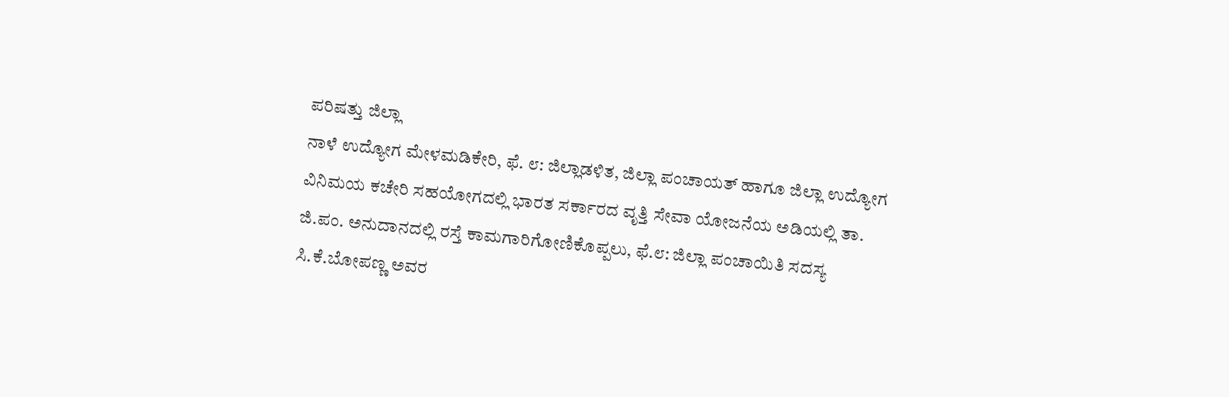ಪರಿಷತ್ತು ಜಿಲ್ಲಾ
ನಾಳೆ ಉದ್ಯೋಗ ಮೇಳಮಡಿಕೇರಿ, ಫೆ. ೮: ಜಿಲ್ಲಾಡಳಿತ, ಜಿಲ್ಲಾ ಪಂಚಾಯತ್ ಹಾಗೂ ಜಿಲ್ಲಾ ಉದ್ಯೋಗ ವಿನಿಮಯ ಕಚೇರಿ ಸಹಯೋಗದಲ್ಲಿ ಭಾರತ ಸರ್ಕಾರದ ವೃತ್ತಿ ಸೇವಾ ಯೋಜನೆಯ ಅಡಿಯಲ್ಲಿ ತಾ.
ಜಿ.ಪಂ. ಅನುದಾನದಲ್ಲಿ ರಸ್ತೆ ಕಾಮಗಾರಿಗೋಣಿಕೊಪ್ಪಲು, ಫೆ.೮: ಜಿಲ್ಲಾ ಪಂಚಾಯಿತಿ ಸದಸ್ಯ ಸಿ.ಕೆ.ಬೋಪಣ್ಣ ಅವರ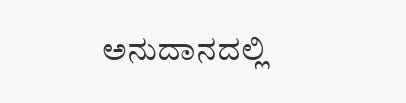ಅನುದಾನದಲ್ಲಿ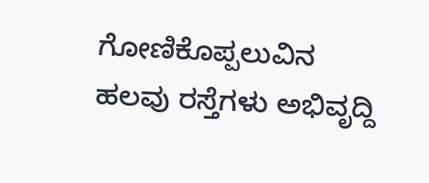ಗೋಣಿಕೊಪ್ಪಲುವಿನ ಹಲವು ರಸ್ತೆಗಳು ಅಭಿವೃದ್ದಿ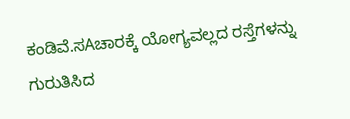ಕಂಡಿವೆ.ಸAಚಾರಕ್ಕೆ ಯೋಗ್ಯವಲ್ಲದ ರಸ್ತೆಗಳನ್ನು ಗುರುತಿಸಿದ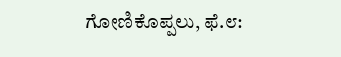ಗೋಣಿಕೊಪ್ಪಲು, ಫೆ.೮: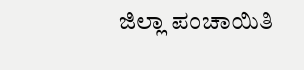ಜಿಲ್ಲಾ ಪಂಚಾಯಿತಿ